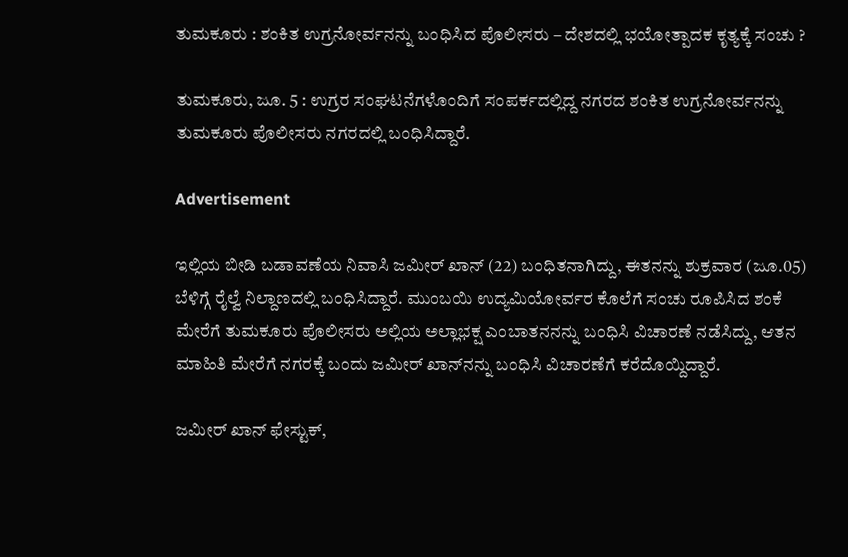ತುಮಕೂರು : ಶಂಕಿತ ಉಗ್ರನೋರ್ವನನ್ನು ಬಂಧಿಸಿದ ಪೊಲೀಸರು – ದೇಶದಲ್ಲಿ ಭಯೋತ್ಪಾದಕ ಕೃತ್ಯಕ್ಕೆ ಸಂಚು ?

ತುಮಕೂರು, ಜೂ. 5 : ಉಗ್ರರ ಸಂಘಟನೆಗಳೊಂದಿಗೆ ಸಂಪರ್ಕದಲ್ಲಿದ್ದ ನಗರದ ಶಂಕಿತ ಉಗ್ರನೋರ್ವನನ್ನು ತುಮಕೂರು ಪೊಲೀಸರು ನಗರದಲ್ಲಿ ಬಂಧಿಸಿದ್ದಾರೆ.

Advertisement

ಇಲ್ಲಿಯ ಬೀಡಿ ಬಡಾವಣೆಯ ನಿವಾಸಿ ಜಮೀರ್ ಖಾನ್ (22) ಬಂಧಿತನಾಗಿದ್ದು, ಈತನನ್ನು ಶುಕ್ರವಾರ (ಜೂ.05) ಬೆಳಿಗ್ಗೆ ರೈಲ್ವೆ ನಿಲ್ದಾಣದಲ್ಲಿ ಬಂಧಿಸಿದ್ದಾರೆ. ಮುಂಬಯಿ ಉದ್ಯಮಿಯೋರ್ವರ ಕೊಲೆಗೆ ಸಂಚು ರೂಪಿಸಿದ ಶಂಕೆ ಮೇರೆಗೆ ತುಮಕೂರು ಪೊಲೀಸರು ಅಲ್ಲಿಯ ಅಲ್ಲಾಭಕ್ಷ ಎಂಬಾತನನನ್ನು ಬಂಧಿಸಿ ವಿಚಾರಣೆ ನಡೆಸಿದ್ದು, ಆತನ ಮಾಹಿತಿ ಮೇರೆಗೆ ನಗರಕ್ಕೆ ಬಂದು ಜಮೀ‌ರ್ ಖಾನ್‌ನನ್ನು ಬಂಧಿಸಿ ವಿಚಾರಣೆಗೆ ಕರೆದೊಯ್ದಿದ್ದಾರೆ.

ಜಮೀರ್ ಖಾನ್ ಫೇಸ್ಟುಕ್,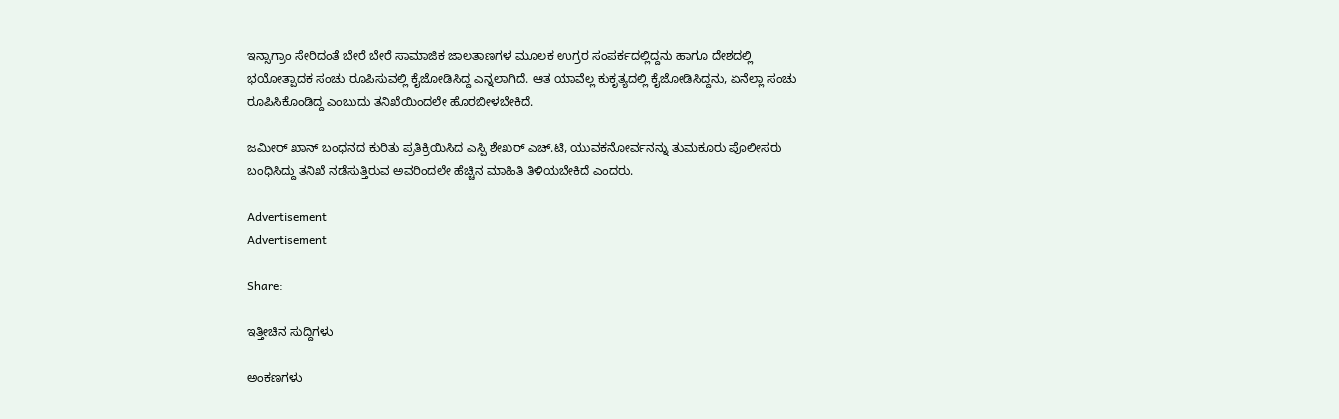ಇನ್ಸಾಗ್ರಾಂ ಸೇರಿದಂತೆ ಬೇರೆ ಬೇರೆ ಸಾಮಾಜಿಕ ಜಾಲತಾಣಗಳ ಮೂಲಕ ಉಗ್ರರ ಸಂಪರ್ಕದಲ್ಲಿದ್ದನು ಹಾಗೂ ದೇಶದಲ್ಲಿ ಭಯೋತ್ಪಾದಕ ಸಂಚು ರೂಪಿಸುವಲ್ಲಿ ಕೈಜೋಡಿಸಿದ್ದ ಎನ್ನಲಾಗಿದೆ. ಆತ ಯಾವೆಲ್ಲ ಕುಕೃತ್ಯದಲ್ಲಿ ಕೈಜೋಡಿಸಿದ್ದನು, ಏನೆಲ್ಲಾ ಸಂಚು ರೂಪಿಸಿಕೊಂಡಿದ್ದ ಎಂಬುದು ತನಿಖೆಯಿಂದಲೇ ಹೊರಬೀಳಬೇಕಿದೆ.

ಜಮೀರ್ ಖಾನ್ ಬಂಧನದ ಕುರಿತು ಪ್ರತಿಕ್ರಿಯಿಸಿದ ಎಸ್ಪಿ ಶೇಖರ್ ಎಚ್.ಟಿ, ಯುವಕನೋರ್ವನನ್ನು ತುಮಕೂರು ಪೊಲೀಸರು ಬಂಧಿಸಿದ್ದು ತನಿಖೆ ನಡೆಸುತ್ತಿರುವ ಅವರಿಂದಲೇ ಹೆಚ್ಚಿನ ಮಾಹಿತಿ ತಿಳಿಯಬೇಕಿದೆ ಎಂದರು.

Advertisement
Advertisement

Share:

ಇತ್ತೀಚಿನ ಸುದ್ದಿಗಳು

ಅಂಕಣಗಳು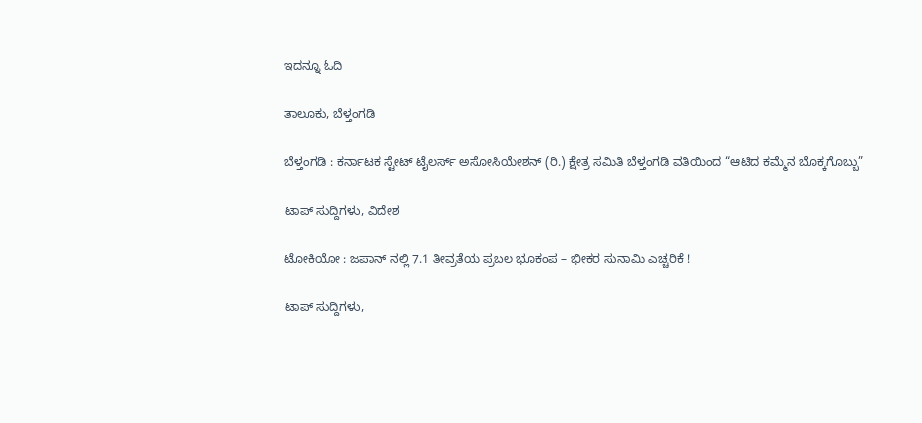ಇದನ್ನೂ ಓದಿ

ತಾಲೂಕು, ಬೆಳ್ತಂಗಡಿ

ಬೆಳ್ತಂಗಡಿ : ಕರ್ನಾಟಕ ಸ್ಟೇಟ್ ಟೈಲರ್ಸ್ ಅಸೋಸಿಯೇಶನ್ (ರಿ.) ಕ್ಷೇತ್ರ ಸಮಿತಿ ಬೆಳ್ತಂಗಡಿ ವತಿಯಿಂದ “ಆಟಿದ ಕಮ್ಮೆನ ಬೊಕ್ಕಗೊಬ್ಬು”

ಟಾಪ್ ಸುದ್ದಿಗಳು, ವಿದೇಶ

ಟೋಕಿಯೋ : ಜಪಾನ್ ನಲ್ಲಿ 7.1 ತೀವ್ರತೆಯ ಪ್ರಬಲ ಭೂಕಂಪ – ಭೀಕರ ಸುನಾಮಿ ಎಚ್ಚರಿಕೆ !

ಟಾಪ್ ಸುದ್ದಿಗಳು,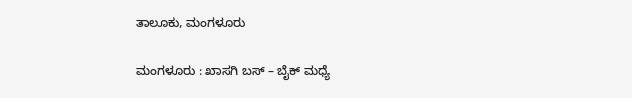ತಾಲೂಕು, ಮಂಗಳೂರು

ಮಂಗಳೂರು : ಖಾಸಗಿ ಬಸ್ – ಬೈಕ್ ಮಧ್ಯೆ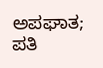ಅಪಘಾತ; ಪತಿ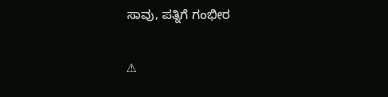ಸಾವು, ಪತ್ನಿಗೆ ಗಂಭೀರ

⚠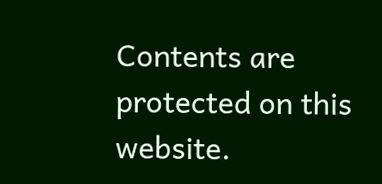Contents are protected on this website.